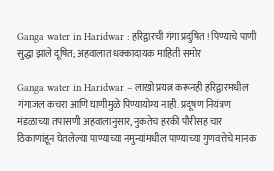Ganga water in Haridwar : हरिद्वारची गंगा प्रदुषित ! पिण्याचे पाणी सुद्धा झाले दूषित; अहवालात धक्कादायक माहिती समोर

Ganga water in Haridwar – लाखो प्रयत्न करूनही हरिद्वारमधील गंगाजल कचरा आणि घाणीमुळे पिण्यायोग्य नाही. प्रदूषण नियंत्रण मंडळाच्या तपासणी अहवालानुसार, नुकतेच हरकी पौरीसह चार ठिकाणांहून घेतलेल्या पाण्याच्या नमुन्यांमधील पाण्याच्या गुणवत्तेचे मानक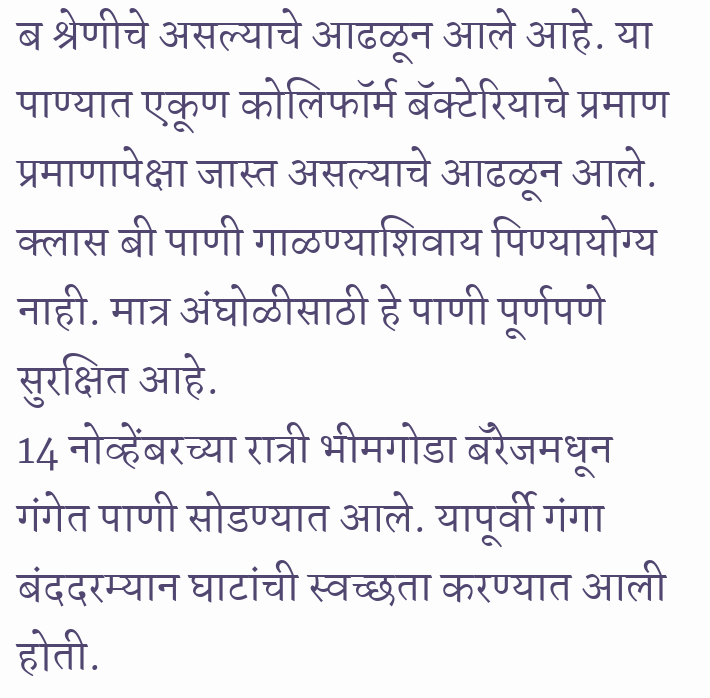ब श्रेणीचे असल्याचे आढळून आले आहे. या पाण्यात एकूण कोलिफॉर्म बॅक्टेरियाचे प्रमाण प्रमाणापेक्षा जास्त असल्याचे आढळून आले. क्लास बी पाणी गाळण्याशिवाय पिण्यायोग्य नाही. मात्र अंघोळीसाठी हे पाणी पूर्णपणे सुरक्षित आहे.
14 नोव्हेंबरच्या रात्री भीमगोडा बॅरेजमधून गंगेत पाणी सोडण्यात आले. यापूर्वी गंगा बंददरम्यान घाटांची स्वच्छता करण्यात आली होती.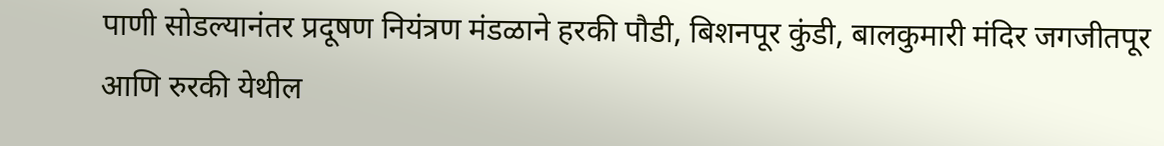पाणी सोडल्यानंतर प्रदूषण नियंत्रण मंडळाने हरकी पौडी, बिशनपूर कुंडी, बालकुमारी मंदिर जगजीतपूर आणि रुरकी येथील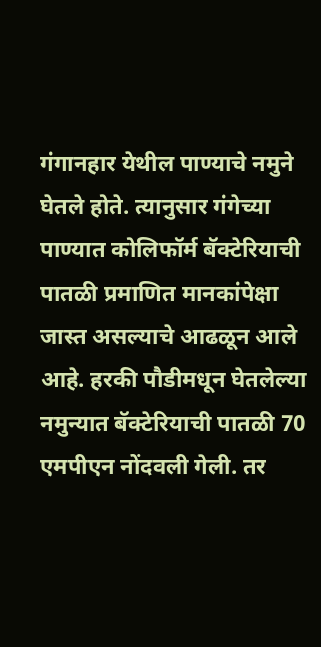गंगानहार येथील पाण्याचे नमुने घेतले होते. त्यानुसार गंगेच्या पाण्यात कोलिफॉर्म बॅक्टेरियाची पातळी प्रमाणित मानकांपेक्षा जास्त असल्याचे आढळून आले आहे. हरकी पौडीमधून घेतलेल्या नमुन्यात बॅक्टेरियाची पातळी 70 एमपीएन नोंदवली गेली. तर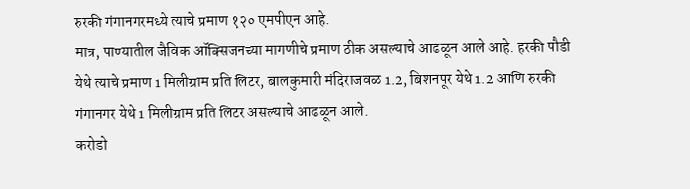रुरकी गंगानगरमध्ये त्याचे प्रमाण १२० एमपीएन आहे.
मात्र, पाण्यातील जैविक ऑक्सिजनच्या मागणीचे प्रमाण ठीक असल्याचे आढळून आले आहे. हरकी पौडी येथे त्याचे प्रमाण 1 मिलीग्राम प्रति लिटर, बालकुमारी मंदिराजवळ 1.2, बिशनपूर येथे 1.2 आणि रुरकी गंगानगर येथे 1 मिलीग्राम प्रति लिटर असल्याचे आढळून आले.
करोडो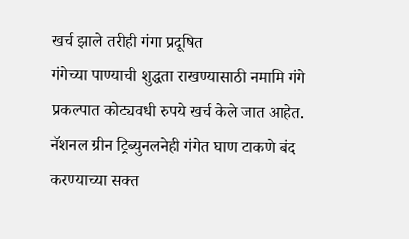खर्च झाले तरीही गंगा प्रदूषित
गंगेच्या पाण्याची शुद्धता राखण्यासाठी नमामि गंगे प्रकल्पात कोट्यवधी रुपये खर्च केले जात आहेत. नॅशनल ग्रीन ट्रिब्युनलनेही गंगेत घाण टाकणे बंद करण्याच्या सक्त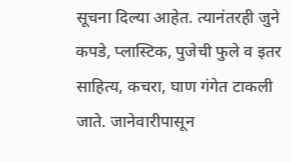सूचना दिल्या आहेत. त्यानंतरही जुने कपडे, प्लास्टिक, पुजेची फुले व इतर साहित्य, कचरा, घाण गंगेत टाकली जाते. जानेवारीपासून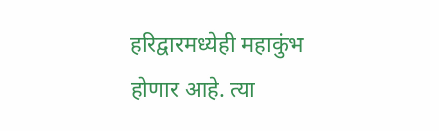हरिद्वारमध्येही महाकुंभ होणार आहे. त्या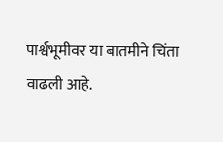पार्श्वभूमीवर या बातमीने चिंता वाढली आहे.